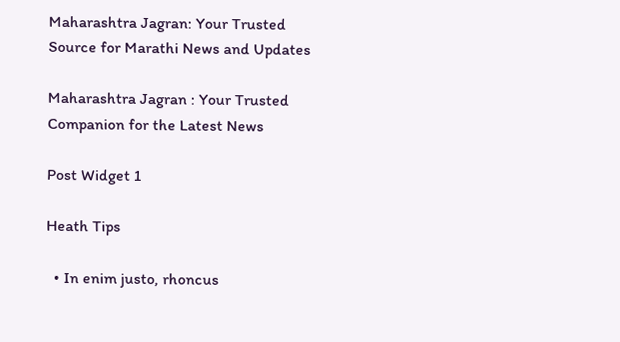Maharashtra Jagran: Your Trusted Source for Marathi News and Updates

Maharashtra Jagran : Your Trusted Companion for the Latest News

Post Widget 1

Heath Tips

  • In enim justo, rhoncus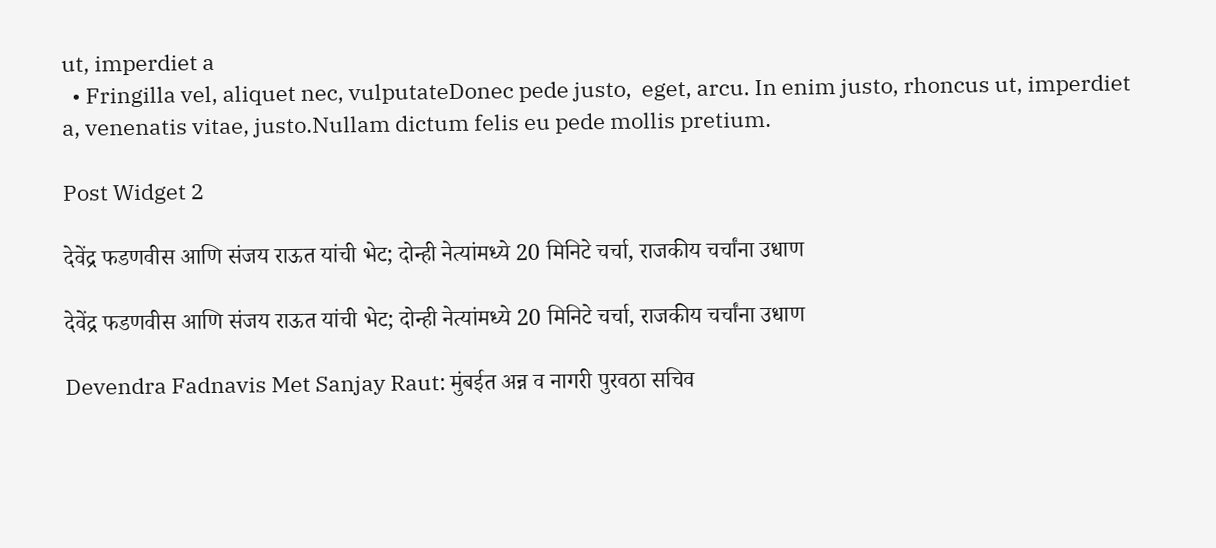ut, imperdiet a
  • Fringilla vel, aliquet nec, vulputateDonec pede justo,  eget, arcu. In enim justo, rhoncus ut, imperdiet a, venenatis vitae, justo.Nullam dictum felis eu pede mollis pretium.

Post Widget 2

देवेंद्र फडणवीस आणि संजय राऊत यांची भेट; दोन्ही नेत्यांमध्ये 20 मिनिटे चर्चा, राजकीय चर्चांना उधाण

देवेंद्र फडणवीस आणि संजय राऊत यांची भेट; दोन्ही नेत्यांमध्ये 20 मिनिटे चर्चा, राजकीय चर्चांना उधाण

Devendra Fadnavis Met Sanjay Raut: मुंबईत अन्न व नागरी पुरवठा सचिव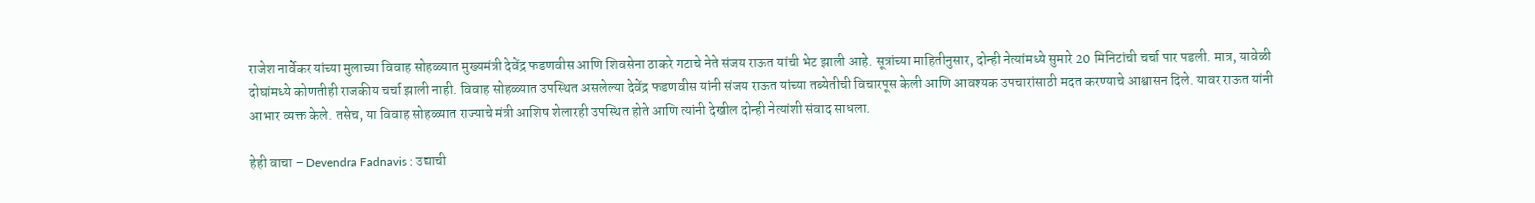राजेश नार्वेकर यांच्या मुलाच्या विवाह सोहळ्यात मुख्यमंत्री देवेंद्र फडणवीस आणि शिवसेना ठाकरे गटाचे नेते संजय राऊत यांची भेट झाली आहे. सूत्रांच्या माहितीनुसार, दोन्ही नेत्यांमध्ये सुमारे 20 मिनिटांची चर्चा पार पडली. मात्र, यावेळी दोघांमध्ये कोणतीही राजकीय चर्चा झाली नाही. विवाह सोहळ्यात उपस्थित असलेल्या देवेंद्र फडणवीस यांनी संजय राऊत यांच्या तब्येतीची विचारपूस केली आणि आवश्यक उपचारांसाठी मदत करण्याचे आश्वासन दिले. यावर राऊत यांनी आभार व्यक्त केले. तसेच, या विवाह सोहळ्यात राज्याचे मंत्री आशिष शेलारही उपस्थित होते आणि त्यांनी देखील दोन्ही नेत्यांशी संवाद साधला.

हेही वाचा – Devendra Fadnavis : उद्याची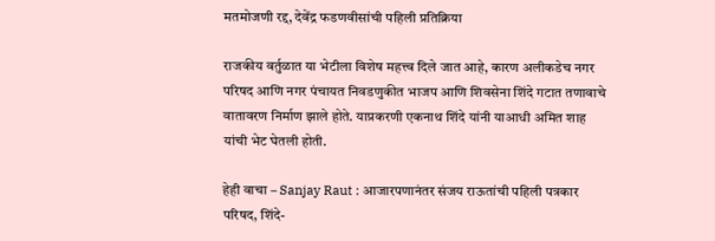मतमोजणी रद्द, देवेंद्र फडणवीसांची पहिली प्रतिक्रिया

राजकीय वर्तुळात या भेटीला विशेष महत्त्व दिले जात आहे, कारण अलीकडेच नगर परिषद आणि नगर पंचायत निवडणुकीत भाजप आणि शिवसेना शिंदे गटात तणावाचे वातावरण निर्माण झाले होते. याप्रकरणी एकनाथ शिंदे यांनी याआधी अमित शाह यांची भेट घेतली होती.

हेही वाचा – Sanjay Raut : आजारपणानंतर संजय राऊतांची पहिली पत्रकार परिषद, शिंदे-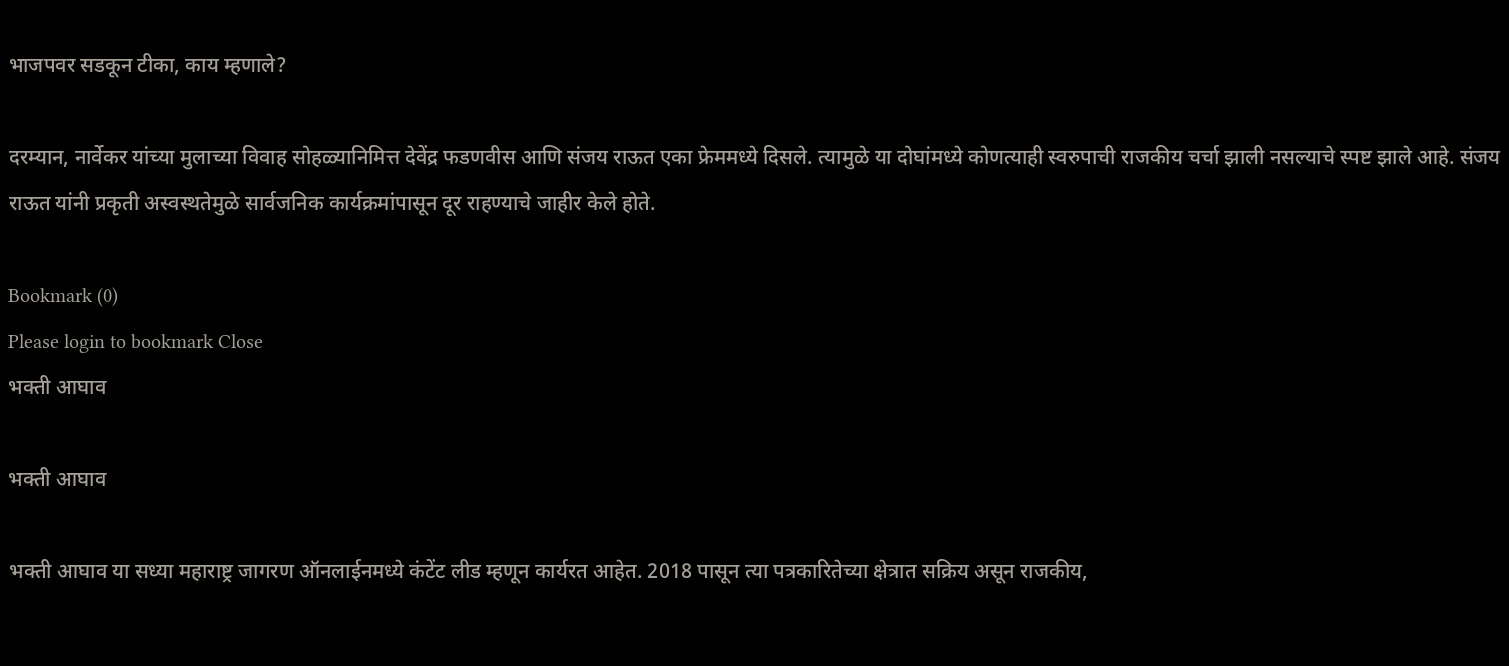भाजपवर सडकून टीका, काय म्हणाले?

दरम्यान, नार्वेकर यांच्या मुलाच्या विवाह सोहळ्यानिमित्त देवेंद्र फडणवीस आणि संजय राऊत एका फ्रेममध्ये दिसले. त्यामुळे या दोघांमध्ये कोणत्याही स्वरुपाची राजकीय चर्चा झाली नसल्याचे स्पष्ट झाले आहे. संजय राऊत यांनी प्रकृती अस्वस्थतेमुळे सार्वजनिक कार्यक्रमांपासून दूर राहण्याचे जाहीर केले होते.

Bookmark (0)
Please login to bookmark Close
भक्ती आघाव

भक्ती आघाव

भक्ती आघाव या सध्या महाराष्ट्र जागरण ऑनलाईनमध्ये कंटेंट लीड म्हणून कार्यरत आहेत. 2018 पासून त्या पत्रकारितेच्या क्षेत्रात सक्रिय असून राजकीय,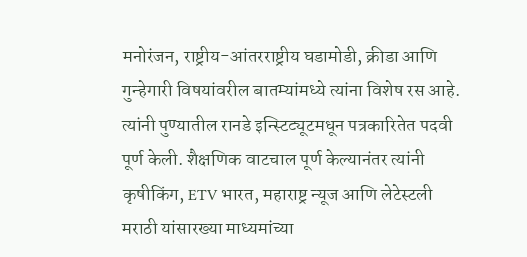मनोरंजन, राष्ट्रीय-आंतरराष्ट्रीय घडामोडी, क्रीडा आणि गुन्हेगारी विषयांवरील बातम्यांमध्ये त्यांना विशेष रस आहे. त्यांनी पुण्यातील रानडे इन्स्टिट्यूटमधून पत्रकारितेत पदवी पूर्ण केली. शैक्षणिक वाटचाल पूर्ण केल्यानंतर त्यांनी कृषीकिंग, ETV भारत, महाराष्ट्र न्यूज आणि लेटेस्टली मराठी यांसारख्या माध्यमांच्या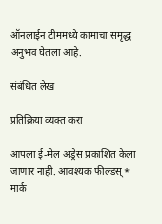ऑनलाईन टीममध्ये कामाचा समृद्ध अनुभव घेतला आहे.

संबंधित लेख

प्रतिक्रिया व्यक्त करा

आपला ई-मेल अड्रेस प्रकाशित केला जाणार नाही. आवश्यक फील्डस् * मार्क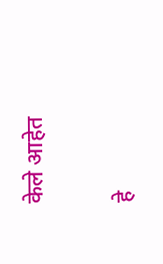केले आहेत

हे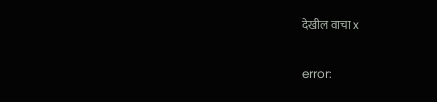देखील वाचा x

error: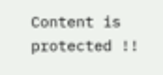Content is protected !!